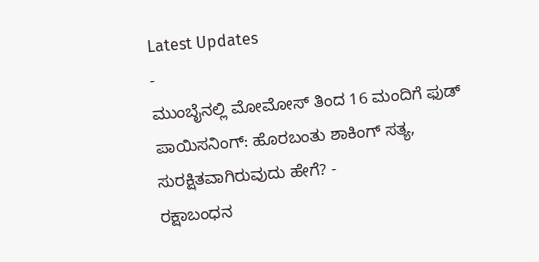Latest Updates
-
ಮುಂಬೈನಲ್ಲಿ ಮೋಮೋಸ್ ತಿಂದ 16 ಮಂದಿಗೆ ಫುಡ್ ಪಾಯಿಸನಿಂಗ್: ಹೊರಬಂತು ಶಾಕಿಂಗ್ ಸತ್ಯ, ಸುರಕ್ಷಿತವಾಗಿರುವುದು ಹೇಗೆ? -
ರಕ್ಷಾಬಂಧನ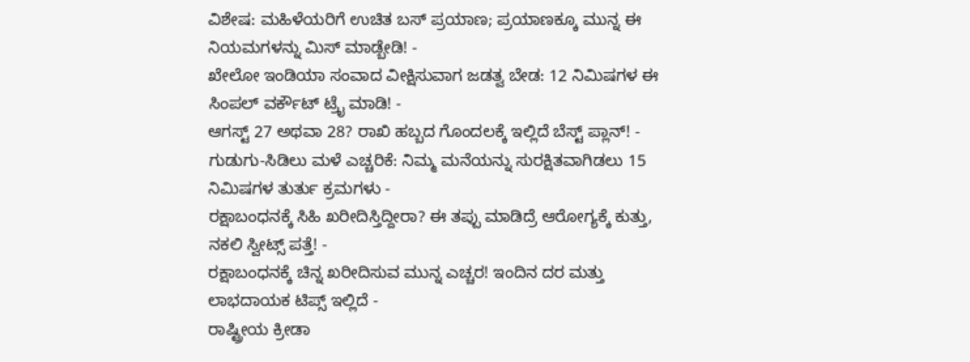ವಿಶೇಷ: ಮಹಿಳೆಯರಿಗೆ ಉಚಿತ ಬಸ್ ಪ್ರಯಾಣ; ಪ್ರಯಾಣಕ್ಕೂ ಮುನ್ನ ಈ ನಿಯಮಗಳನ್ನು ಮಿಸ್ ಮಾಡ್ಬೇಡಿ! -
ಖೇಲೋ ಇಂಡಿಯಾ ಸಂವಾದ ವೀಕ್ಷಿಸುವಾಗ ಜಡತ್ವ ಬೇಡ: 12 ನಿಮಿಷಗಳ ಈ ಸಿಂಪಲ್ ವರ್ಕೌಟ್ ಟ್ರೈ ಮಾಡಿ! -
ಆಗಸ್ಟ್ 27 ಅಥವಾ 28? ರಾಖಿ ಹಬ್ಬದ ಗೊಂದಲಕ್ಕೆ ಇಲ್ಲಿದೆ ಬೆಸ್ಟ್ ಪ್ಲಾನ್! -
ಗುಡುಗು-ಸಿಡಿಲು ಮಳೆ ಎಚ್ಚರಿಕೆ: ನಿಮ್ಮ ಮನೆಯನ್ನು ಸುರಕ್ಷಿತವಾಗಿಡಲು 15 ನಿಮಿಷಗಳ ತುರ್ತು ಕ್ರಮಗಳು -
ರಕ್ಷಾಬಂಧನಕ್ಕೆ ಸಿಹಿ ಖರೀದಿಸ್ತಿದ್ದೀರಾ? ಈ ತಪ್ಪು ಮಾಡಿದ್ರೆ ಆರೋಗ್ಯಕ್ಕೆ ಕುತ್ತು, ನಕಲಿ ಸ್ವೀಟ್ಸ್ ಪತ್ತೆ! -
ರಕ್ಷಾಬಂಧನಕ್ಕೆ ಚಿನ್ನ ಖರೀದಿಸುವ ಮುನ್ನ ಎಚ್ಚರ! ಇಂದಿನ ದರ ಮತ್ತು ಲಾಭದಾಯಕ ಟಿಪ್ಸ್ ಇಲ್ಲಿದೆ -
ರಾಷ್ಟ್ರೀಯ ಕ್ರೀಡಾ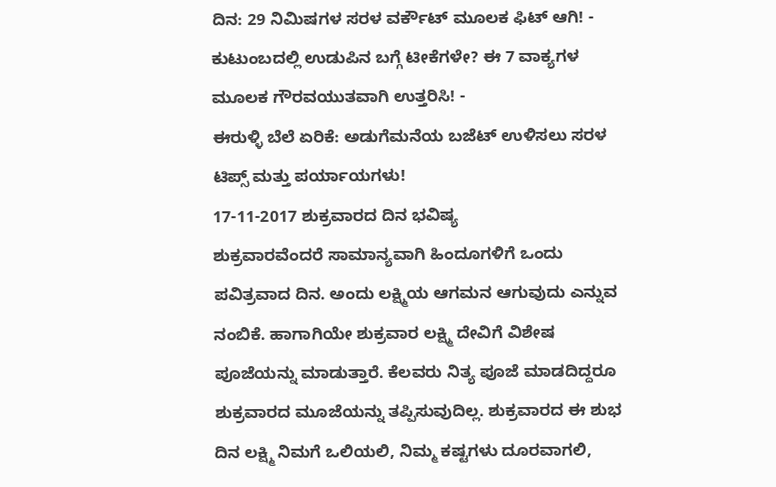ದಿನ: 29 ನಿಮಿಷಗಳ ಸರಳ ವರ್ಕೌಟ್ ಮೂಲಕ ಫಿಟ್ ಆಗಿ! -
ಕುಟುಂಬದಲ್ಲಿ ಉಡುಪಿನ ಬಗ್ಗೆ ಟೀಕೆಗಳೇ? ಈ 7 ವಾಕ್ಯಗಳ ಮೂಲಕ ಗೌರವಯುತವಾಗಿ ಉತ್ತರಿಸಿ! -
ಈರುಳ್ಳಿ ಬೆಲೆ ಏರಿಕೆ: ಅಡುಗೆಮನೆಯ ಬಜೆಟ್ ಉಳಿಸಲು ಸರಳ ಟಿಪ್ಸ್ ಮತ್ತು ಪರ್ಯಾಯಗಳು!
17-11-2017 ಶುಕ್ರವಾರದ ದಿನ ಭವಿಷ್ಯ
ಶುಕ್ರವಾರವೆಂದರೆ ಸಾಮಾನ್ಯವಾಗಿ ಹಿಂದೂಗಳಿಗೆ ಒಂದು ಪವಿತ್ರವಾದ ದಿನ. ಅಂದು ಲಕ್ಷ್ಮಿಯ ಆಗಮನ ಆಗುವುದು ಎನ್ನುವ ನಂಬಿಕೆ. ಹಾಗಾಗಿಯೇ ಶುಕ್ರವಾರ ಲಕ್ಷ್ಮಿ ದೇವಿಗೆ ವಿಶೇಷ ಪೂಜೆಯನ್ನು ಮಾಡುತ್ತಾರೆ. ಕೆಲವರು ನಿತ್ಯ ಪೂಜೆ ಮಾಡದಿದ್ದರೂ ಶುಕ್ರವಾರದ ಮೂಜೆಯನ್ನು ತಪ್ಪಿಸುವುದಿಲ್ಲ. ಶುಕ್ರವಾರದ ಈ ಶುಭ ದಿನ ಲಕ್ಷ್ಮಿ ನಿಮಗೆ ಒಲಿಯಲಿ, ನಿಮ್ಮ ಕಷ್ಟಗಳು ದೂರವಾಗಲಿ,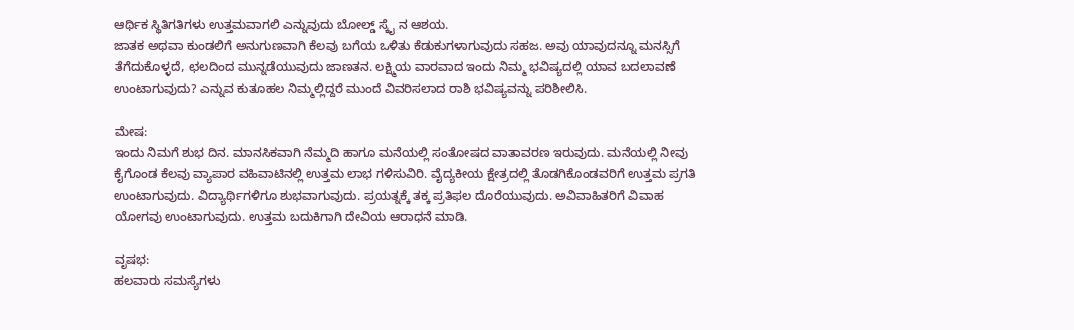ಆರ್ಥಿಕ ಸ್ಥಿತಿಗತಿಗಳು ಉತ್ತಮವಾಗಲಿ ಎನ್ನುವುದು ಬೋಲ್ಡ್ ಸ್ಕೈ ನ ಆಶಯ.
ಜಾತಕ ಅಥವಾ ಕುಂಡಲಿಗೆ ಅನುಗುಣವಾಗಿ ಕೆಲವು ಬಗೆಯ ಒಳಿತು ಕೆಡುಕುಗಳಾಗುವುದು ಸಹಜ. ಅವು ಯಾವುದನ್ನೂ ಮನಸ್ಸಿಗೆ ತೆಗೆದುಕೊಳ್ಳದೆ, ಛಲದಿಂದ ಮುನ್ನಡೆಯುವುದು ಜಾಣತನ. ಲಕ್ಷ್ಮಿಯ ವಾರವಾದ ಇಂದು ನಿಮ್ಮ ಭವಿಷ್ಯದಲ್ಲಿ ಯಾವ ಬದಲಾವಣೆ ಉಂಟಾಗುವುದು? ಎನ್ನುವ ಕುತೂಹಲ ನಿಮ್ಮಲ್ಲಿದ್ದರೆ ಮುಂದೆ ವಿವರಿಸಲಾದ ರಾಶಿ ಭವಿಷ್ಯವನ್ನು ಪರಿಶೀಲಿಸಿ.

ಮೇಷ:
ಇಂದು ನಿಮಗೆ ಶುಭ ದಿನ. ಮಾನಸಿಕವಾಗಿ ನೆಮ್ಮದಿ ಹಾಗೂ ಮನೆಯಲ್ಲಿ ಸಂತೋಷದ ವಾತಾವರಣ ಇರುವುದು. ಮನೆಯಲ್ಲಿ ನೀವು ಕೈಗೊಂಡ ಕೆಲವು ವ್ಯಾಪಾರ ವಹಿವಾಟಿನಲ್ಲಿ ಉತ್ತಮ ಲಾಭ ಗಳಿಸುವಿರಿ. ವೈದ್ಯಕೀಯ ಕ್ಷೇತ್ರದಲ್ಲಿ ತೊಡಗಿಕೊಂಡವರಿಗೆ ಉತ್ತಮ ಪ್ರಗತಿ ಉಂಟಾಗುವುದು. ವಿದ್ಯಾರ್ಥಿಗಳಿಗೂ ಶುಭವಾಗುವುದು. ಪ್ರಯತ್ನಕ್ಕೆ ತಕ್ಕ ಪ್ರತಿಫಲ ದೊರೆಯುವುದು. ಅವಿವಾಹಿತರಿಗೆ ವಿವಾಹ ಯೋಗವು ಉಂಟಾಗುವುದು. ಉತ್ತಮ ಬದುಕಿಗಾಗಿ ದೇವಿಯ ಆರಾಧನೆ ಮಾಡಿ.

ವೃಷಭ:
ಹಲವಾರು ಸಮಸ್ಯೆಗಳು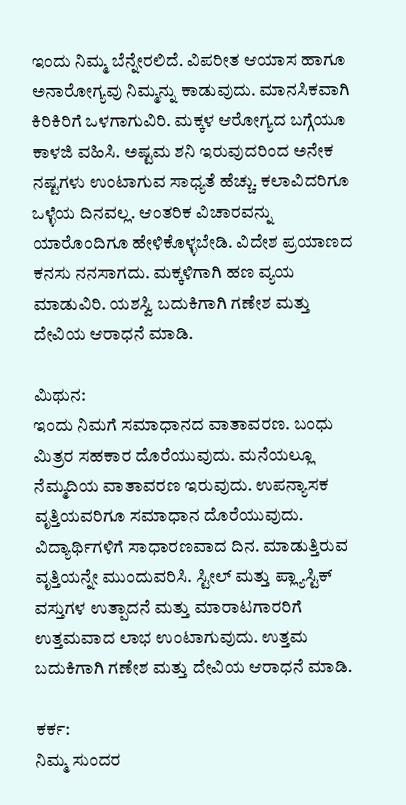ಇಂದು ನಿಮ್ಮ ಬೆನ್ನೇರಲಿದೆ. ವಿಪರೀತ ಆಯಾಸ ಹಾಗೂ ಅನಾರೋಗ್ಯವು ನಿಮ್ಮನ್ನು ಕಾಡುವುದು. ಮಾನಸಿಕವಾಗಿ ಕಿರಿಕಿರಿಗೆ ಒಳಗಾಗುವಿರಿ. ಮಕ್ಕಳ ಆರೋಗ್ಯದ ಬಗ್ಗೆಯೂ ಕಾಳಜಿ ವಹಿಸಿ. ಅಷ್ಟಮ ಶನಿ ಇರುವುದರಿಂದ ಅನೇಕ ನಷ್ಟಗಳು ಉಂಟಾಗುವ ಸಾಧ್ಯತೆ ಹೆಚ್ಚು. ಕಲಾವಿದರಿಗೂ ಒಳ್ಳೆಯ ದಿನವಲ್ಲ. ಆಂತರಿಕ ವಿಚಾರವನ್ನು ಯಾರೊಂದಿಗೂ ಹೇಳಿಕೊಳ್ಳಬೇಡಿ. ವಿದೇಶ ಪ್ರಯಾಣದ ಕನಸು ನನಸಾಗದು. ಮಕ್ಕಳಿಗಾಗಿ ಹಣ ವ್ಯಯ ಮಾಡುವಿರಿ. ಯಶಸ್ವಿ ಬದುಕಿಗಾಗಿ ಗಣೇಶ ಮತ್ತು ದೇವಿಯ ಆರಾಧನೆ ಮಾಡಿ.

ಮಿಥುನ:
ಇಂದು ನಿಮಗೆ ಸಮಾಧಾನದ ವಾತಾವರಣ. ಬಂಧು ಮಿತ್ರರ ಸಹಕಾರ ದೊರೆಯುವುದು. ಮನೆಯಲ್ಲೂ ನೆಮ್ಮದಿಯ ವಾತಾವರಣ ಇರುವುದು. ಉಪನ್ಯಾಸಕ ವೃತ್ತಿಯವರಿಗೂ ಸಮಾಧಾನ ದೊರೆಯುವುದು. ವಿದ್ಯಾರ್ಥಿಗಳಿಗೆ ಸಾಧಾರಣವಾದ ದಿನ. ಮಾಡುತ್ತಿರುವ ವೃತ್ತಿಯನ್ನೇ ಮುಂದುವರಿಸಿ. ಸ್ಟೀಲ್ ಮತ್ತು ಪ್ಲ್ಯಾಸ್ಟಿಕ್ ವಸ್ತುಗಳ ಉತ್ಪಾದನೆ ಮತ್ತು ಮಾರಾಟಗಾರರಿಗೆ ಉತ್ತಮವಾದ ಲಾಭ ಉಂಟಾಗುವುದು. ಉತ್ತಮ ಬದುಕಿಗಾಗಿ ಗಣೇಶ ಮತ್ತು ದೇವಿಯ ಆರಾಧನೆ ಮಾಡಿ.

ಕರ್ಕ:
ನಿಮ್ಮ ಸುಂದರ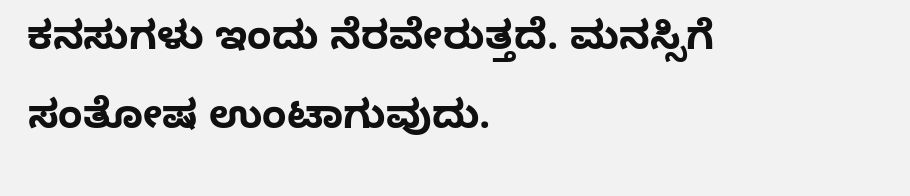ಕನಸುಗಳು ಇಂದು ನೆರವೇರುತ್ತದೆ. ಮನಸ್ಸಿಗೆ ಸಂತೋಷ ಉಂಟಾಗುವುದು.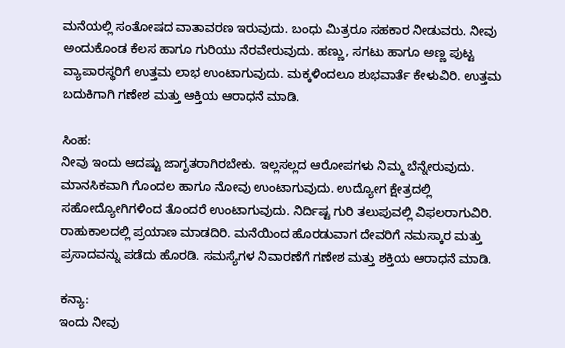ಮನೆಯಲ್ಲಿ ಸಂತೋಷದ ವಾತಾವರಣ ಇರುವುದು. ಬಂಧು ಮಿತ್ರರೂ ಸಹಕಾರ ನೀಡುವರು. ನೀವು ಅಂದುಕೊಂಡ ಕೆಲಸ ಹಾಗೂ ಗುರಿಯು ನೆರವೇರುವುದು. ಹಣ್ಣು, ಸಗಟು ಹಾಗೂ ಅಣ್ಣ ಪುಟ್ಟ ವ್ಯಾಪಾರಸ್ಥರಿಗೆ ಉತ್ತಮ ಲಾಭ ಉಂಟಾಗುವುದು. ಮಕ್ಕಳಿಂದಲೂ ಶುಭವಾರ್ತೆ ಕೇಳುವಿರಿ. ಉತ್ತಮ ಬದುಕಿಗಾಗಿ ಗಣೇಶ ಮತ್ತು ಆಕ್ತಿಯ ಆರಾಧನೆ ಮಾಡಿ.

ಸಿಂಹ:
ನೀವು ಇಂದು ಆದಷ್ಟು ಜಾಗೃತರಾಗಿರಬೇಕು. ಇಲ್ಲಸಲ್ಲದ ಆರೋಪಗಳು ನಿಮ್ಮ ಬೆನ್ನೇರುವುದು. ಮಾನಸಿಕವಾಗಿ ಗೊಂದಲ ಹಾಗೂ ನೋವು ಉಂಟಾಗುವುದು. ಉದ್ಯೋಗ ಕ್ಷೇತ್ರದಲ್ಲಿ ಸಹೋದ್ಯೋಗಿಗಳಿಂದ ತೊಂದರೆ ಉಂಟಾಗುವುದು. ನಿರ್ದಿಷ್ಟ ಗುರಿ ತಲುಪುವಲ್ಲಿ ವಿಫಲರಾಗುವಿರಿ. ರಾಹುಕಾಲದಲ್ಲಿ ಪ್ರಯಾಣ ಮಾಡದಿರಿ. ಮನೆಯಿಂದ ಹೊರಡುವಾಗ ದೇವರಿಗೆ ನಮಸ್ಕಾರ ಮತ್ತು ಪ್ರಸಾದವನ್ನು ಪಡೆದು ಹೊರಡಿ. ಸಮಸ್ಯೆಗಳ ನಿವಾರಣೆಗೆ ಗಣೇಶ ಮತ್ತು ಶಕ್ತಿಯ ಆರಾಧನೆ ಮಾಡಿ.

ಕನ್ಯಾ:
ಇಂದು ನೀವು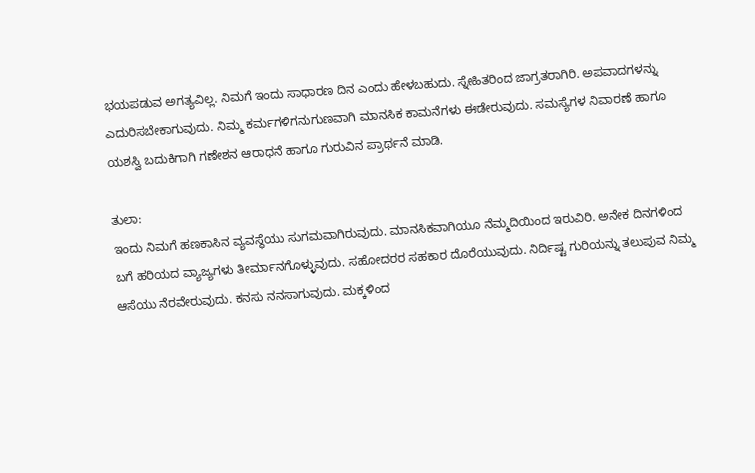ಭಯಪಡುವ ಅಗತ್ಯವಿಲ್ಲ. ನಿಮಗೆ ಇಂದು ಸಾಧಾರಣ ದಿನ ಎಂದು ಹೇಳಬಹುದು. ಸ್ನೇಹಿತರಿಂದ ಜಾಗ್ರತರಾಗಿರಿ. ಅಪವಾದಗಳನ್ನು ಎದುರಿಸಬೇಕಾಗುವುದು. ನಿಮ್ಮ ಕರ್ಮಗಳಿಗನುಗುಣವಾಗಿ ಮಾನಸಿಕ ಕಾಮನೆಗಳು ಈಡೇರುವುದು. ಸಮಸ್ಯೆಗಳ ನಿವಾರಣೆ ಹಾಗೂ ಯಶಸ್ವಿ ಬದುಕಿಗಾಗಿ ಗಣೇಶನ ಆರಾಧನೆ ಹಾಗೂ ಗುರುವಿನ ಪ್ರಾರ್ಥನೆ ಮಾಡಿ.

ತುಲಾ:
ಇಂದು ನಿಮಗೆ ಹಣಕಾಸಿನ ವ್ಯವಸ್ಥೆಯು ಸುಗಮವಾಗಿರುವುದು. ಮಾನಸಿಕವಾಗಿಯೂ ನೆಮ್ಮದಿಯಿಂದ ಇರುವಿರಿ. ಅನೇಕ ದಿನಗಳಿಂದ ಬಗೆ ಹರಿಯದ ವ್ಯಾಜ್ಯಗಳು ತೀರ್ಮಾನಗೊಳ್ಳುವುದು. ಸಹೋದರರ ಸಹಕಾರ ದೊರೆಯುವುದು. ನಿರ್ದಿಷ್ಟ ಗುರಿಯನ್ನು ತಲುಪುವ ನಿಮ್ಮ ಆಸೆಯು ನೆರವೇರುವುದು. ಕನಸು ನನಸಾಗುವುದು. ಮಕ್ಕಳಿಂದ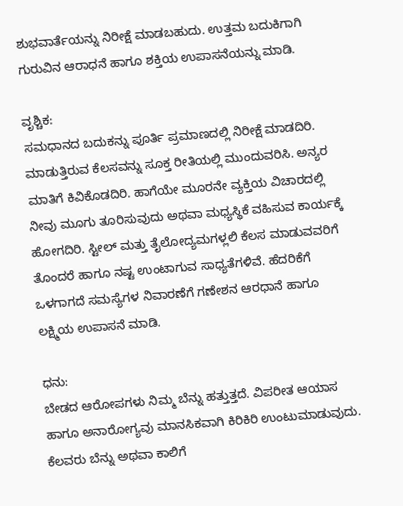ಶುಭವಾರ್ತೆಯನ್ನು ನಿರೀಕ್ಷೆ ಮಾಡಬಹುದು. ಉತ್ತಮ ಬದುಕಿಗಾಗಿ ಗುರುವಿನ ಆರಾಧನೆ ಹಾಗೂ ಶಕ್ತಿಯ ಉಪಾಸನೆಯನ್ನು ಮಾಡಿ.

ವೃಶ್ಚಿಕ:
ಸಮಧಾನದ ಬದುಕನ್ನು ಪೂರ್ತಿ ಪ್ರಮಾಣದಲ್ಲಿ ನಿರೀಕ್ಷೆ ಮಾಡದಿರಿ. ಮಾಡುತ್ತಿರುವ ಕೆಲಸವನ್ನು ಸೂಕ್ತ ರೀತಿಯಲ್ಲಿ ಮುಂದುವರಿಸಿ. ಅನ್ಯರ ಮಾತಿಗೆ ಕಿವಿಕೊಡದಿರಿ. ಹಾಗೆಯೇ ಮೂರನೇ ವ್ಯಕ್ತಿಯ ವಿಚಾರದಲ್ಲಿ ನೀವು ಮೂಗು ತೂರಿಸುವುದು ಅಥವಾ ಮಧ್ಯಸ್ಥಿಕೆ ವಹಿಸುವ ಕಾರ್ಯಕ್ಕೆ ಹೋಗದಿರಿ. ಸ್ಟೀಲ್ ಮತ್ತು ತೈಲೋದ್ಯಮಗಳ್ಲಲಿ ಕೆಲಸ ಮಾಡುವವರಿಗೆ ತೊಂದರೆ ಹಾಗೂ ನಷ್ಟ ಉಂಟಾಗುವ ಸಾಧ್ಯತೆಗಳಿವೆ. ಹೆದರಿಕೆಗೆ ಒಳಗಾಗದೆ ಸಮಸ್ಯೆಗಳ ನಿವಾರಣೆಗೆ ಗಣೇಶನ ಆರಧಾನೆ ಹಾಗೂ ಲಕ್ಷ್ಮಿಯ ಉಪಾಸನೆ ಮಾಡಿ.

ಧನು:
ಬೇಡದ ಆರೋಪಗಳು ನಿಮ್ಮ ಬೆನ್ನು ಹತ್ತುತ್ತದೆ. ವಿಪರೀತ ಆಯಾಸ ಹಾಗೂ ಅನಾರೋಗ್ಯವು ಮಾನಸಿಕವಾಗಿ ಕಿರಿಕಿರಿ ಉಂಟುಮಾಡುವುದು. ಕೆಲವರು ಬೆನ್ನು ಅಥವಾ ಕಾಲಿಗೆ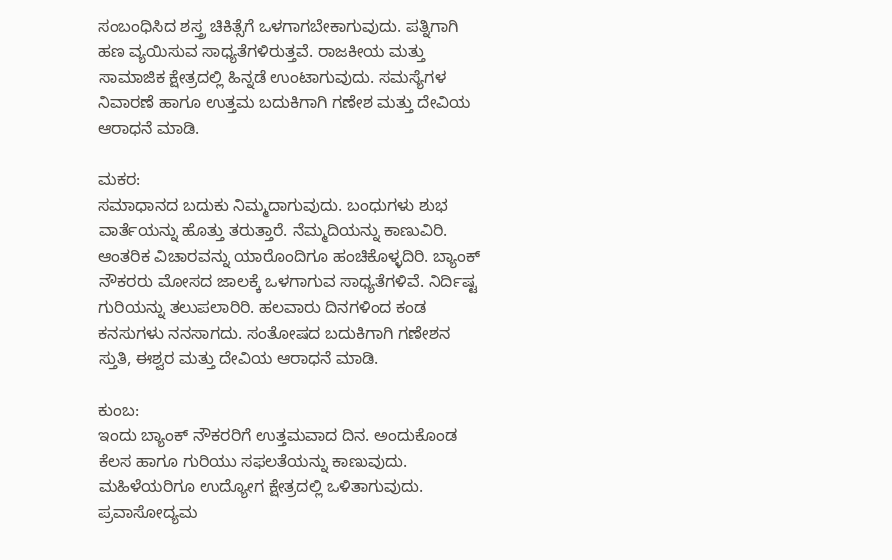ಸಂಬಂಧಿಸಿದ ಶಸ್ತ್ರ ಚಿಕಿತ್ಸೆಗೆ ಒಳಗಾಗಬೇಕಾಗುವುದು. ಪತ್ನಿಗಾಗಿ ಹಣ ವ್ಯಯಿಸುವ ಸಾಧ್ಯತೆಗಳಿರುತ್ತವೆ. ರಾಜಕೀಯ ಮತ್ತು ಸಾಮಾಜಿಕ ಕ್ಷೇತ್ರದಲ್ಲಿ ಹಿನ್ನಡೆ ಉಂಟಾಗುವುದು. ಸಮಸ್ಯೆಗಳ ನಿವಾರಣೆ ಹಾಗೂ ಉತ್ತಮ ಬದುಕಿಗಾಗಿ ಗಣೇಶ ಮತ್ತು ದೇವಿಯ ಆರಾಧನೆ ಮಾಡಿ.

ಮಕರ:
ಸಮಾಧಾನದ ಬದುಕು ನಿಮ್ಮದಾಗುವುದು. ಬಂಧುಗಳು ಶುಭ ವಾರ್ತೆಯನ್ನು ಹೊತ್ತು ತರುತ್ತಾರೆ. ನೆಮ್ಮದಿಯನ್ನು ಕಾಣುವಿರಿ. ಆಂತರಿಕ ವಿಚಾರವನ್ನು ಯಾರೊಂದಿಗೂ ಹಂಚಿಕೊಳ್ಳದಿರಿ. ಬ್ಯಾಂಕ್ ನೌಕರರು ಮೋಸದ ಜಾಲಕ್ಕೆ ಒಳಗಾಗುವ ಸಾಧ್ಯತೆಗಳಿವೆ. ನಿರ್ದಿಷ್ಟ ಗುರಿಯನ್ನು ತಲುಪಲಾರಿರಿ. ಹಲವಾರು ದಿನಗಳಿಂದ ಕಂಡ ಕನಸುಗಳು ನನಸಾಗದು. ಸಂತೋಷದ ಬದುಕಿಗಾಗಿ ಗಣೇಶನ ಸ್ತುತಿ, ಈಶ್ವರ ಮತ್ತು ದೇವಿಯ ಆರಾಧನೆ ಮಾಡಿ.

ಕುಂಬ:
ಇಂದು ಬ್ಯಾಂಕ್ ನೌಕರರಿಗೆ ಉತ್ತಮವಾದ ದಿನ. ಅಂದುಕೊಂಡ ಕೆಲಸ ಹಾಗೂ ಗುರಿಯು ಸಫಲತೆಯನ್ನು ಕಾಣುವುದು. ಮಹಿಳೆಯರಿಗೂ ಉದ್ಯೋಗ ಕ್ಷೇತ್ರದಲ್ಲಿ ಒಳಿತಾಗುವುದು. ಪ್ರವಾಸೋದ್ಯಮ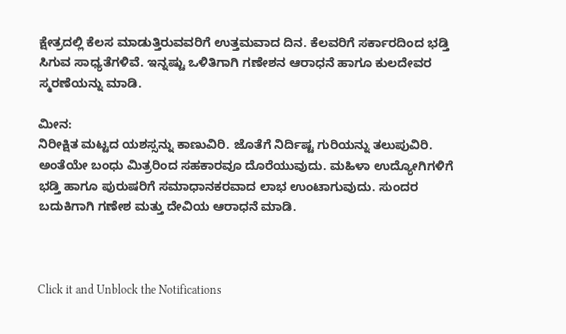ಕ್ಷೇತ್ರದಲ್ಲಿ ಕೆಲಸ ಮಾಡುತ್ತಿರುವವರಿಗೆ ಉತ್ತಮವಾದ ದಿನ. ಕೆಲವರಿಗೆ ಸರ್ಕಾರದಿಂದ ಭಡ್ತಿ ಸಿಗುವ ಸಾಧ್ಯತೆಗಳಿವೆ. ಇನ್ನಷ್ಟು ಒಳಿತಿಗಾಗಿ ಗಣೇಶನ ಆರಾಧನೆ ಹಾಗೂ ಕುಲದೇವರ ಸ್ಮರಣೆಯನ್ನು ಮಾಡಿ.

ಮೀನ:
ನಿರೀಕ್ಷಿತ ಮಟ್ಟದ ಯಶಸ್ಸನ್ನು ಕಾಣುವಿರಿ. ಜೊತೆಗೆ ನಿರ್ದಿಷ್ಟ ಗುರಿಯನ್ನು ತಲುಪುವಿರಿ. ಅಂತೆಯೇ ಬಂಧು ಮಿತ್ರರಿಂದ ಸಹಕಾರವೂ ದೊರೆಯುವುದು. ಮಹಿಳಾ ಉದ್ಯೋಗಿಗಳಿಗೆ ಭಡ್ತಿ ಹಾಗೂ ಪುರುಷರಿಗೆ ಸಮಾಧಾನಕರವಾದ ಲಾಭ ಉಂಟಾಗುವುದು. ಸುಂದರ ಬದುಕಿಗಾಗಿ ಗಣೇಶ ಮತ್ತು ದೇವಿಯ ಆರಾಧನೆ ಮಾಡಿ.



Click it and Unblock the Notifications